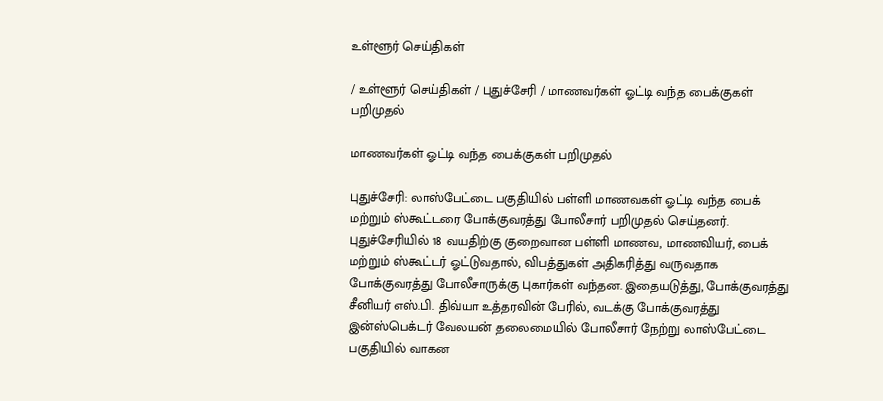உள்ளூர் செய்திகள்

/ உள்ளூர் செய்திகள் / புதுச்சேரி / மாணவர்கள் ஓட்டி வந்த பைக்குகள் பறிமுதல்

மாணவர்கள் ஓட்டி வந்த பைக்குகள் பறிமுதல்

புதுச்சேரி: லாஸ்பேட்டை பகுதியில் பள்ளி மாணவகள் ஓட்டி வந்த பைக் மற்றும் ஸ்கூட்டரை போக்குவரத்து போலீசார் பறிமுதல் செய்தனர்.  புதுச்சேரியில் 18 வயதிற்கு குறைவான பள்ளி மாணவ, மாணவியர், பைக் மற்றும் ஸ்கூட்டர் ஓட்டுவதால், விபத்துகள் அதிகரித்து வருவதாக போக்குவரத்து போலீசாருக்கு புகார்கள் வந்தன. இதையடுத்து, போக்குவரத்து சீனியர் எஸ்.பி. திவ்யா உத்தரவின் பேரில், வடக்கு போக்குவரத்து இன்ஸ்பெக்டர் வேலயன் தலைமையில் போலீசார் நேற்று லாஸ்பேட்டை பகுதியில் வாகன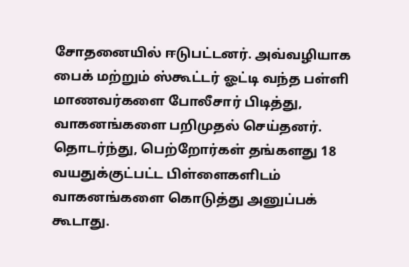சோதனையில் ஈடுபட்டனர். அவ்வழியாக பைக் மற்றும் ஸ்கூட்டர் ஓட்டி வந்த பள்ளி மாணவர்களை போலீசார் பிடித்து, வாகனங்களை பறிமுதல் செய்தனர். தொடர்ந்து, பெற்றோர்கள் தங்களது 18 வயதுக்குட்பட்ட பிள்ளைகளிடம் வாகனங்களை கொடுத்து அனுப்பக் கூடாது.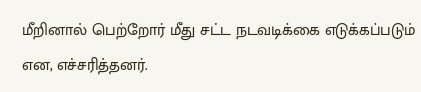மீறினால் பெற்றோர் மீது சட்ட நடவடிக்கை எடுக்கப்படும் என, எச்சரித்தனர்.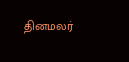தினமலர்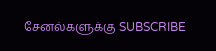சேனல்களுக்கு SUBSCRIBE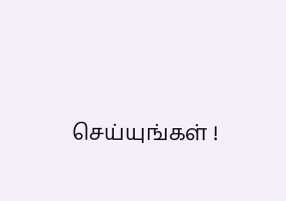செய்யுங்கள் !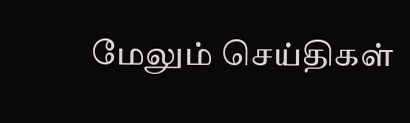மேலும் செய்திகள்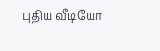புதிய வீடியோ